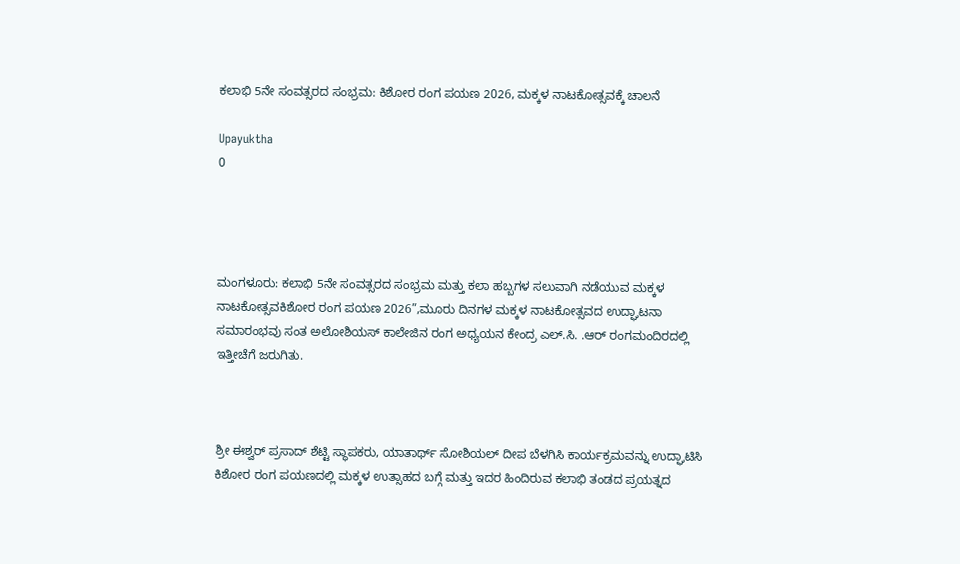ಕಲಾಭಿ 5ನೇ ಸಂವತ್ಸರದ ಸಂಭ್ರಮ: ಕಿಶೋರ ರಂಗ ಪಯಣ 2026, ಮಕ್ಕಳ ನಾಟಕೋತ್ಸವಕ್ಕೆ ಚಾಲನೆ

Upayuktha
0




ಮಂಗಳೂರು: ಕಲಾಭಿ 5ನೇ ಸಂವತ್ಸರದ ಸಂಭ್ರಮ ಮತ್ತು ಕಲಾ ಹಬ್ಬಗಳ ಸಲುವಾಗಿ ನಡೆಯುವ ಮಕ್ಕಳ ನಾಟಕೋತ್ಸವಕಿಶೋರ ರಂಗ ಪಯಣ 2026”,ಮೂರು ದಿನಗಳ ಮಕ್ಕಳ ನಾಟಕೋತ್ಸವದ ಉದ್ಘಾಟನಾ ಸಮಾರಂಭವು ಸಂತ ಅಲೋಶಿಯಸ್ ಕಾಲೇಜಿನ ರಂಗ ಅಧ್ಯಯನ ಕೇಂದ್ರ ಎಲ್.ಸಿ. .ಆರ್ ರಂಗಮಂದಿರದಲ್ಲಿ ಇತ್ತೀಚೆಗೆ ಜರುಗಿತು.



ಶ್ರೀ ಈಶ್ವರ್ ಪ್ರಸಾದ್ ಶೆಟ್ಟಿ ಸ್ಥಾಪಕರು, ಯಾತಾರ್ಥ್ ಸೋಶಿಯಲ್ ದೀಪ ಬೆಳಗಿಸಿ ಕಾರ್ಯಕ್ರಮವನ್ನು ಉದ್ಘಾಟಿಸಿ ಕಿಶೋರ ರಂಗ ಪಯಣದಲ್ಲಿ ಮಕ್ಕಳ ಉತ್ಸಾಹದ ಬಗ್ಗೆ ಮತ್ತು ಇದರ ಹಿಂದಿರುವ ಕಲಾಭಿ ತಂಡದ ಪ್ರಯತ್ನದ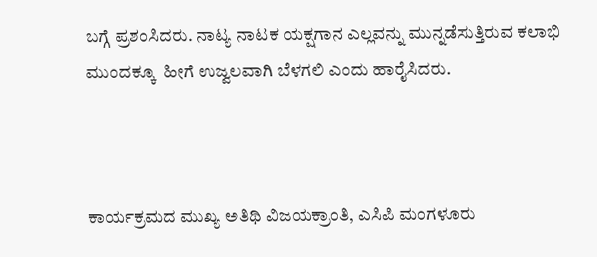ಬಗ್ಗೆ ಪ್ರಶಂಸಿದರು. ನಾಟ್ಯ ನಾಟಕ ಯಕ್ಷಗಾನ ಎಲ್ಲವನ್ನು ಮುನ್ನಡೆಸುತ್ತಿರುವ ಕಲಾಭಿ ಮುಂದಕ್ಕೂ  ಹೀಗೆ ಉಜ್ವಲವಾಗಿ ಬೆಳಗಲಿ ಎಂದು ಹಾರೈಸಿದರು.



ಕಾರ್ಯಕ್ರಮದ ಮುಖ್ಯ ಅತಿಥಿ ವಿಜಯಕ್ರಾಂತಿ, ಎಸಿಪಿ ಮಂಗಳೂರು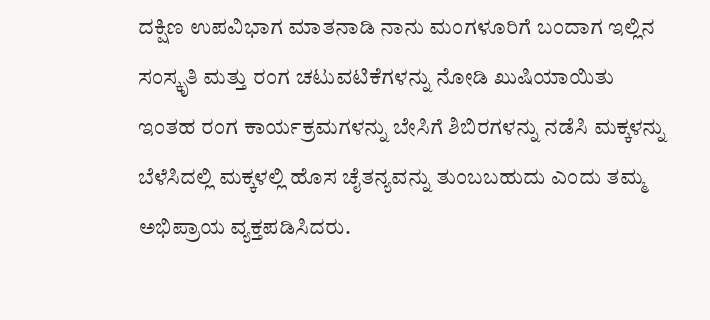ದಕ್ಷಿಣ ಉಪವಿಭಾಗ ಮಾತನಾಡಿ ನಾನು ಮಂಗಳೂರಿಗೆ ಬಂದಾಗ ಇಲ್ಲಿನ ಸಂಸ್ಕೃತಿ ಮತ್ತು ರಂಗ ಚಟುವಟಿಕೆಗಳನ್ನು ನೋಡಿ ಖುಷಿಯಾಯಿತು ಇಂತಹ ರಂಗ ಕಾರ್ಯಕ್ರಮಗಳನ್ನು ಬೇಸಿಗೆ ಶಿಬಿರಗಳನ್ನು ನಡೆಸಿ ಮಕ್ಕಳನ್ನು ಬೆಳೆಸಿದಲ್ಲಿ ಮಕ್ಕಳಲ್ಲಿ ಹೊಸ ಚೈತನ್ಯವನ್ನು ತುಂಬಬಹುದು ಎಂದು ತಮ್ಮ ಅಭಿಪ್ರಾಯ ವ್ಯಕ್ತಪಡಿಸಿದರು.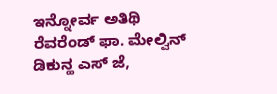ಇನ್ನೋರ್ವ ಅತಿಥಿ ರೆವರೆಂಡ್ ಫಾ. ಮೇಲ್ವಿನ್ ಡಿಕುನ್ಹ ಎಸ್ ಜೆ,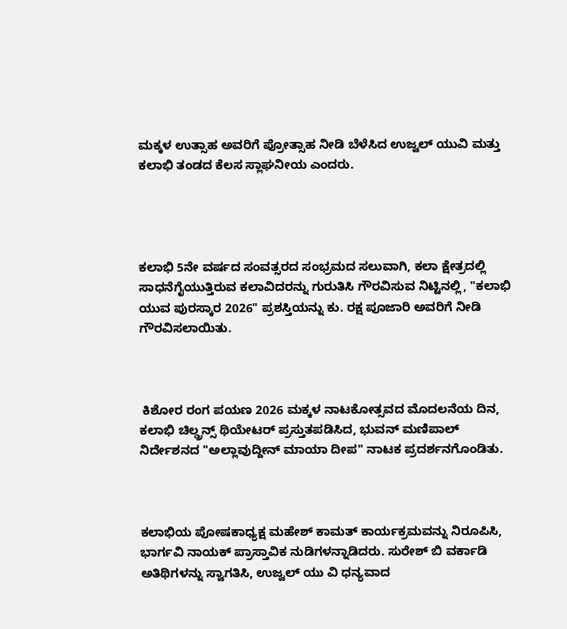ಮಕ್ಕಳ ಉತ್ಸಾಹ ಅವರಿಗೆ ಪ್ರೋತ್ಸಾಹ ನೀಡಿ ಬೆಳೆಸಿದ ಉಜ್ವಲ್ ಯುವಿ ಮತ್ತು ಕಲಾಭಿ ತಂಡದ ಕೆಲಸ ಸ್ಲಾಘನೀಯ ಎಂದರು.




ಕಲಾಭಿ 5ನೇ ವರ್ಷದ ಸಂವತ್ಸರದ ಸಂಭ್ರಮದ ಸಲುವಾಗಿ, ಕಲಾ ಕ್ಷೇತ್ರದಲ್ಲಿ ಸಾಧನೆಗೈಯುತ್ತಿರುವ ಕಲಾವಿದರನ್ನು ಗುರುತಿಸಿ ಗೌರವಿಸುವ ನಿಟ್ಟಿನಲ್ಲಿ, "ಕಲಾಭಿ ಯುವ ಪುರಸ್ಕಾರ 2026" ಪ್ರಶಸ್ತಿಯನ್ನು ಕು. ರಕ್ಷ ಪೂಜಾರಿ ಅವರಿಗೆ ನೀಡಿ ಗೌರವಿಸಲಾಯಿತು.



 ಕಿಶೋರ ರಂಗ ಪಯಣ 2026 ಮಕ್ಕಳ ನಾಟಕೋತ್ಸವದ ಮೊದಲನೆಯ ದಿನ, ಕಲಾಭಿ ಚಿಲ್ಡ್ರನ್ಸ್ ಥಿಯೇಟರ್ ಪ್ರಸ್ತುತಪಡಿಸಿದ, ಭುವನ್ ಮಣಿಪಾಲ್ ನಿರ್ದೇಶನದ "ಅಲ್ಲಾವುದ್ದೀನ್ ಮಾಯಾ ದೀಪ" ನಾಟಕ ಪ್ರದರ್ಶನಗೊಂಡಿತು.



ಕಲಾಭಿಯ ಪೋಷಕಾಧ್ಯಕ್ಷ ಮಹೇಶ್ ಕಾಮತ್ ಕಾರ್ಯಕ್ರಮವನ್ನು ನಿರೂಪಿಸಿ, ಭಾರ್ಗವಿ ನಾಯಕ್ ಪ್ರಾಸ್ತಾವಿಕ ನುಡಿಗಳನ್ನಾಡಿದರು. ಸುರೇಶ್ ಬಿ ವರ್ಕಾಡಿ  ಅತಿಥಿಗಳನ್ನು ಸ್ವಾಗತಿಸಿ, ಉಜ್ವಲ್ ಯು ವಿ ಧನ್ಯವಾದ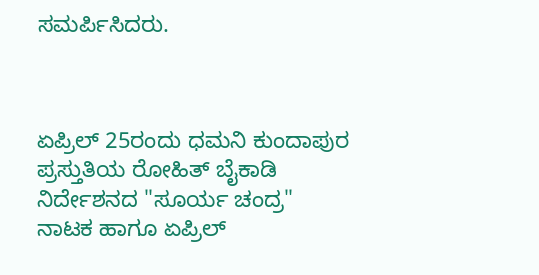ಸಮರ್ಪಿಸಿದರು.



ಏಪ್ರಿಲ್ 25ರಂದು ಧಮನಿ ಕುಂದಾಪುರ ಪ್ರಸ್ತುತಿಯ ರೋಹಿತ್ ಬೈಕಾಡಿ ನಿರ್ದೇಶನದ "ಸೂರ್ಯ ಚಂದ್ರ" ನಾಟಕ ಹಾಗೂ ಏಪ್ರಿಲ್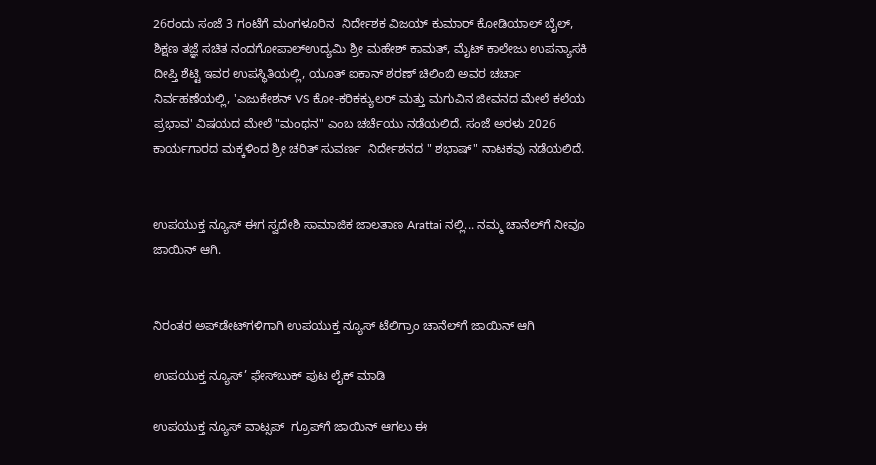26ರಂದು ಸಂಜೆ 3 ಗಂಟೆಗೆ ಮಂಗಳೂರಿನ  ನಿರ್ದೇಶಕ ವಿಜಯ್ ಕುಮಾರ್ ಕೋಡಿಯಾಲ್ ಬೈಲ್, ಶಿಕ್ಷಣ ತಜ್ಞೆ ಸಚಿತ ನಂದಗೋಪಾಲ್ಉದ್ಯಮಿ ಶ್ರೀ ಮಹೇಶ್ ಕಾಮತ್, ಮೈಟ್ ಕಾಲೇಜು ಉಪನ್ಯಾಸಕಿ ದೀಪ್ತಿ ಶೆಟ್ಟಿ ಇವರ ಉಪಸ್ಥಿತಿಯಲ್ಲಿ, ಯೂತ್ ಐಕಾನ್ ಶರಣ್ ಚಿಲಿಂಬಿ ಅವರ ಚರ್ಚಾ ನಿರ್ವಹಣೆಯಲ್ಲಿ, 'ಎಜುಕೇಶನ್ VS ಕೋ-ಕರಿಕಕ್ಯುಲರ್ ಮತ್ತು ಮಗುವಿನ ಜೀವನದ ಮೇಲೆ ಕಲೆಯ ಪ್ರಭಾವ' ವಿಷಯದ ಮೇಲೆ "ಮಂಥನ" ಎಂಬ ಚರ್ಚೆಯು ನಡೆಯಲಿದೆ. ಸಂಜೆ ಅರಳು 2026 ಕಾರ್ಯಗಾರದ ಮಕ್ಕಳಿಂದ ಶ್ರೀ ಚರಿತ್ ಸುವರ್ಣ  ನಿರ್ದೇಶನದ " ಶಭಾಷ್" ನಾಟಕವು ನಡೆಯಲಿದೆ.


ಉಪಯುಕ್ತ ನ್ಯೂಸ್ ಈಗ ಸ್ವದೇಶಿ ಸಾಮಾಜಿಕ ಜಾಲತಾಣ Arattai ನಲ್ಲಿ... ನಮ್ಮ ಚಾನೆಲ್‌ಗೆ ನೀವೂ ಜಾಯಿನ್ ಆಗಿ.


ನಿರಂತರ ಅಪ್‌ಡೇಟ್‌ಗಳಿಗಾಗಿ ಉಪಯುಕ್ತ ನ್ಯೂಸ್‌ ಟೆಲಿಗ್ರಾಂ ಚಾನೆಲ್‌ಗೆ ಜಾಯಿನ್‌ ಆಗಿ

ಉಪಯುಕ್ತ ನ್ಯೂಸ್‌’ ಫೇಸ್‌ಬುಕ್ ಪುಟ ಲೈಕ್ ಮಾಡಿ

ಉಪಯುಕ್ತ ನ್ಯೂಸ್‌ ವಾಟ್ಸಪ್‌  ಗ್ರೂಪ್‌ಗೆ ಜಾಯಿನ್ ಆಗಲು ಈ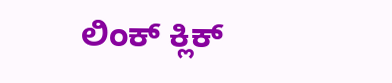ಲಿಂಕ್ ಕ್ಲಿಕ್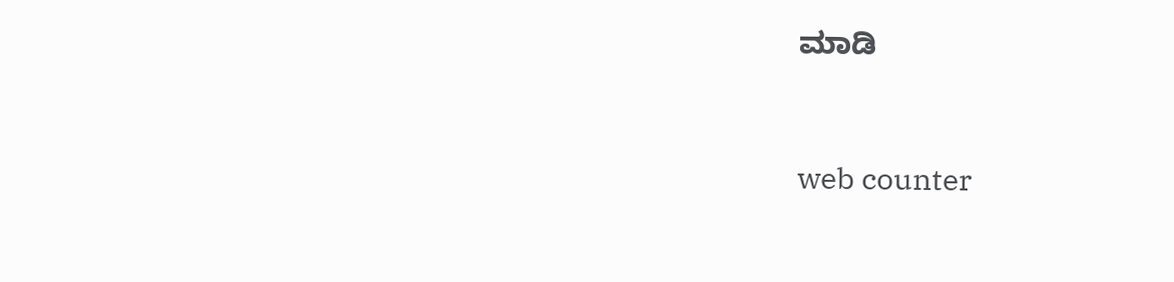ಮಾಡಿ


web counter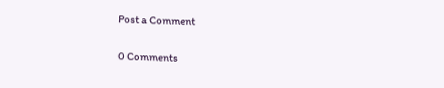Post a Comment

0 Comments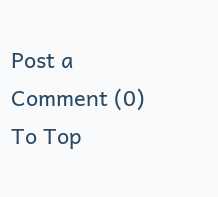Post a Comment (0)
To Top